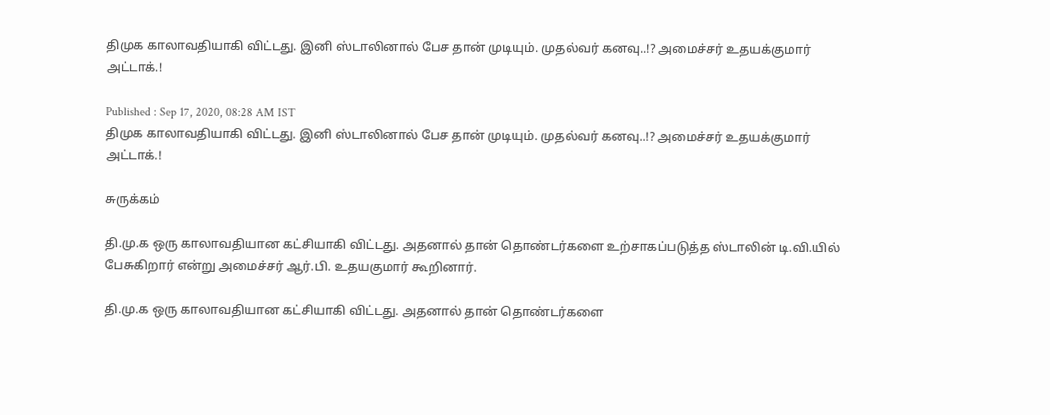திமுக காலாவதியாகி விட்டது. இனி ஸ்டாலினால் பேச தான் முடியும். முதல்வர் கனவு..!? அமைச்சர் உதயக்குமார் அட்டாக்.!

Published : Sep 17, 2020, 08:28 AM IST
திமுக காலாவதியாகி விட்டது. இனி ஸ்டாலினால் பேச தான் முடியும். முதல்வர் கனவு..!? அமைச்சர் உதயக்குமார் அட்டாக்.!

சுருக்கம்

தி.மு.க ஒரு காலாவதியான கட்சியாகி விட்டது. அதனால் தான் தொண்டர்களை உற்சாகப்படுத்த ஸ்டாலின் டி.வி.யில் பேசுகிறார் என்று அமைச்சர் ஆர்.பி. உதயகுமார் கூறினார்.

தி.மு.க ஒரு காலாவதியான கட்சியாகி விட்டது. அதனால் தான் தொண்டர்களை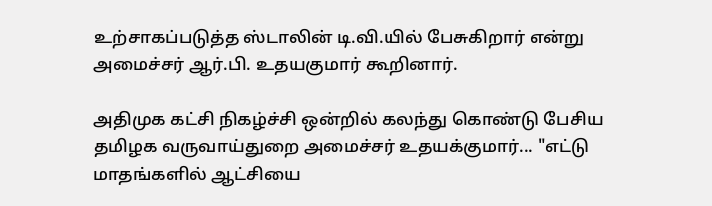உற்சாகப்படுத்த ஸ்டாலின் டி.வி.யில் பேசுகிறார் என்று அமைச்சர் ஆர்.பி. உதயகுமார் கூறினார்.

அதிமுக கட்சி நிகழ்ச்சி ஒன்றில் கலந்து கொண்டு பேசிய தமிழக வருவாய்துறை அமைச்சர் உதயக்குமார்... "எட்டு மாதங்களில் ஆட்சியை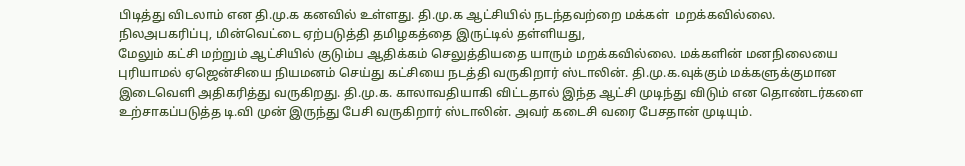பிடித்து விடலாம் என தி.மு.க கனவில் உள்ளது. தி.மு.க ஆட்சியில் நடந்தவற்றை மக்கள்  மறக்கவில்லை. நிலஅபகரிப்பு, மின்வெட்டை ஏற்படுத்தி தமிழகத்தை இருட்டில் தள்ளியது,
மேலும் கட்சி மற்றும் ஆட்சியில் குடும்ப ஆதிக்கம் செலுத்தியதை யாரும் மறக்கவில்லை. மக்களின் மனநிலையை புரியாமல் ஏஜென்சியை நியமனம் செய்து கட்சியை நடத்தி வருகிறார் ஸ்டாலின். தி.மு.க.வுக்கும் மக்களுக்குமான இடைவெளி அதிகரித்து வருகிறது. தி.மு.க. காலாவதியாகி விட்டதால் இந்த ஆட்சி முடிந்து விடும் என தொண்டர்களை உற்சாகப்படுத்த டி.வி முன் இருந்து பேசி வருகிறார் ஸ்டாலின். அவர் கடைசி வரை பேசதான் முடியும்.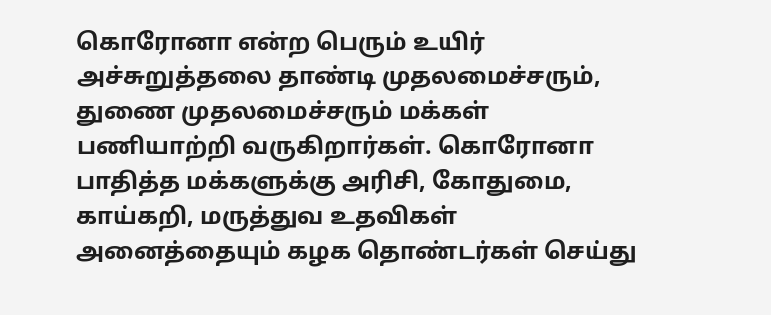கொரோனா என்ற பெரும் உயிர் அச்சுறுத்தலை தாண்டி முதலமைச்சரும், துணை முதலமைச்சரும் மக்கள் பணியாற்றி வருகிறார்கள். கொரோனா பாதித்த மக்களுக்கு அரிசி, கோதுமை, காய்கறி, மருத்துவ உதவிகள் அனைத்தையும் கழக தொண்டர்கள் செய்து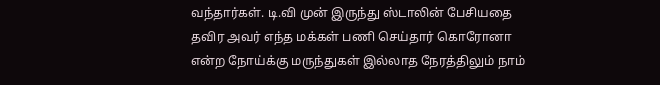வந்தார்கள். டி.வி முன் இருந்து ஸ்டாலின் பேசியதை தவிர அவர் எந்த மக்கள் பணி செய்தார் கொரோனா என்ற நோய்க்கு மருந்துகள் இல்லாத நேரத்திலும் நாம்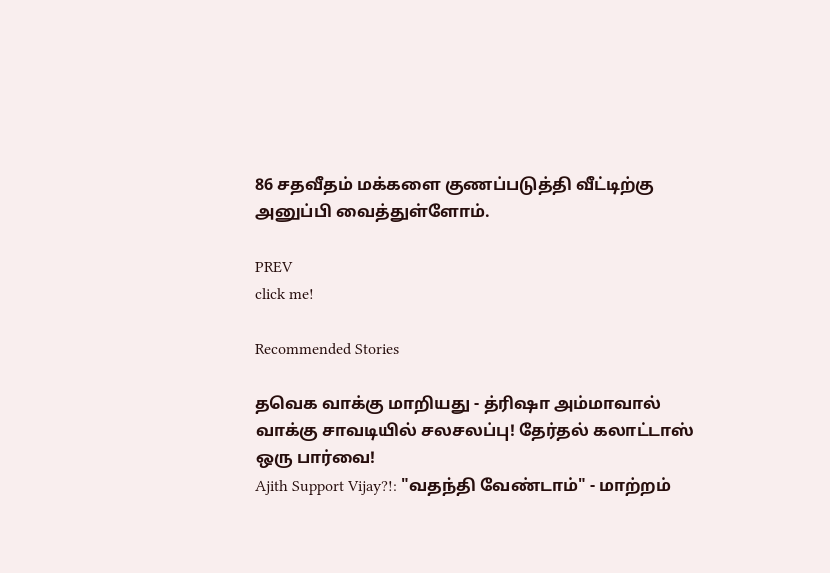86 சதவீதம் மக்களை குணப்படுத்தி வீட்டிற்கு அனுப்பி வைத்துள்ளோம்.

PREV
click me!

Recommended Stories

தவெக வாக்கு மாறியது - த்ரிஷா அம்மாவால் வாக்கு சாவடியில் சலசலப்பு! தேர்தல் கலாட்டாஸ் ஒரு பார்வை!
Ajith Support Vijay?!: "வதந்தி வேண்டாம்" - மாற்றம்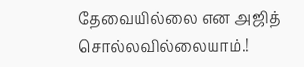தேவையில்லை என அஜித் சொல்லவில்லையாம்.!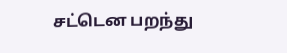சட்டென பறந்து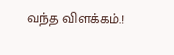வந்த விளக்கம்.!